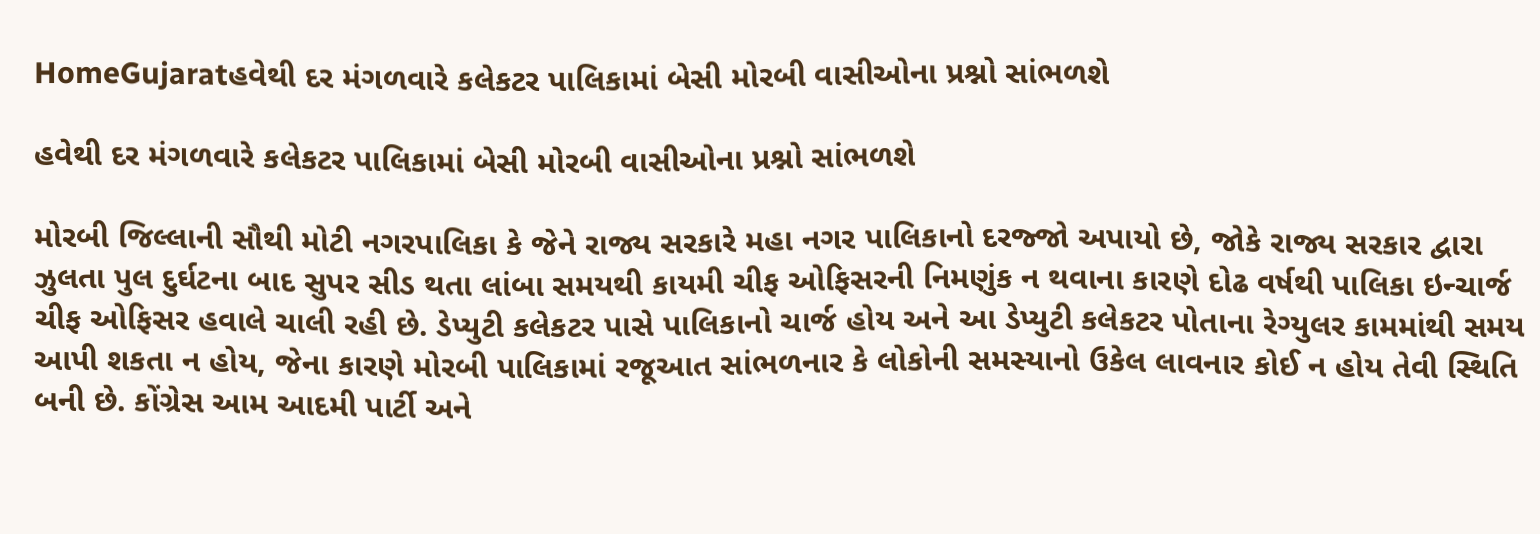HomeGujaratહવેથી દર મંગળવારે કલેકટર પાલિકામાં બેસી મોરબી વાસીઓના પ્રશ્નો સાંભળશે

હવેથી દર મંગળવારે કલેકટર પાલિકામાં બેસી મોરબી વાસીઓના પ્રશ્નો સાંભળશે

મોરબી જિલ્લાની સૌથી મોટી નગરપાલિકા કે જેને રાજ્ય સરકારે મહા નગર પાલિકાનો દરજ્જો અપાયો છે, જોકે રાજ્ય સરકાર દ્વારા ઝુલતા પુલ દુર્ઘટના બાદ સુપર સીડ થતા લાંબા સમયથી કાયમી ચીફ ઓફિસરની નિમણુંક ન થવાના કારણે દોઢ વર્ષથી પાલિકા ઇન્ચાર્જ ચીફ ઓફિસર હવાલે ચાલી રહી છે. ડેપ્યુટી કલેકટર પાસે પાલિકાનો ચાર્જ હોય અને આ ડેપ્યુટી કલેકટર પોતાના રેગ્યુલર કામમાંથી સમય આપી શકતા ન હોય, જેના કારણે મોરબી પાલિકામાં રજૂઆત સાંભળનાર કે લોકોની સમસ્યાનો ઉકેલ લાવનાર કોઈ ન હોય તેવી સ્થિતિ બની છે. કોંગ્રેસ આમ આદમી પાર્ટી અને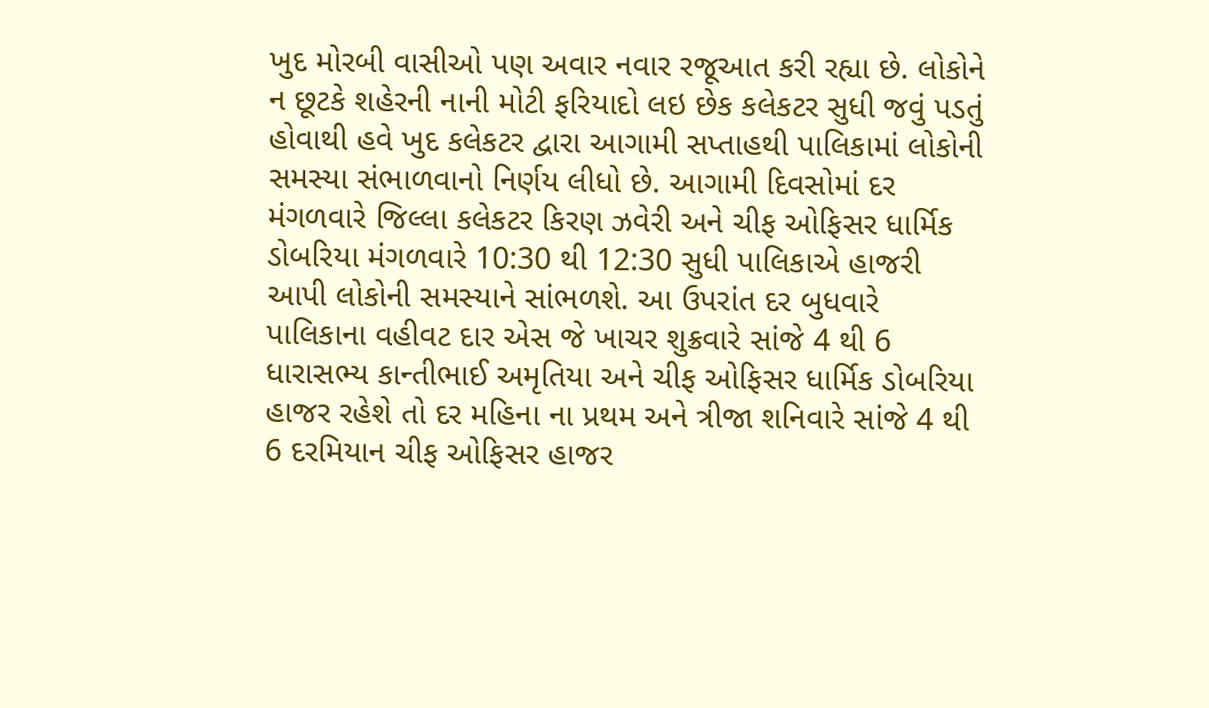ખુદ મોરબી વાસીઓ પણ અવાર નવાર રજૂઆત કરી રહ્યા છે. લોકોને ન છૂટકે શહેરની નાની મોટી ફરિયાદો લઇ છેક કલેકટર સુધી જવું પડતું હોવાથી હવે ખુદ કલેકટર દ્વારા આગામી સપ્તાહથી પાલિકામાં લોકોની સમસ્યા સંભાળવાનો નિર્ણય લીધો છે. આગામી દિવસોમાં દર મંગળવારે જિલ્લા કલેકટર કિરણ ઝવેરી અને ચીફ ઓફિસર ધાર્મિક ડોબરિયા મંગળવારે 10:30 થી 12:30 સુધી પાલિકાએ હાજરી આપી લોકોની સમસ્યાને સાંભળશે. આ ઉપરાંત દર બુધવારે પાલિકાના વહીવટ દાર એસ જે ખાચર શુક્રવારે સાંજે 4 થી 6 ધારાસભ્ય કાન્તીભાઈ અમૃતિયા અને ચીફ ઓફિસર ધાર્મિક ડોબરિયા હાજર રહેશે તો દર મહિના ના પ્રથમ અને ત્રીજા શનિવારે સાંજે 4 થી 6 દરમિયાન ચીફ ઓફિસર હાજર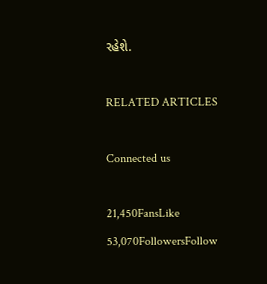રહેશે.

RELATED ARTICLES

Connected us

21,450FansLike
53,070FollowersFollow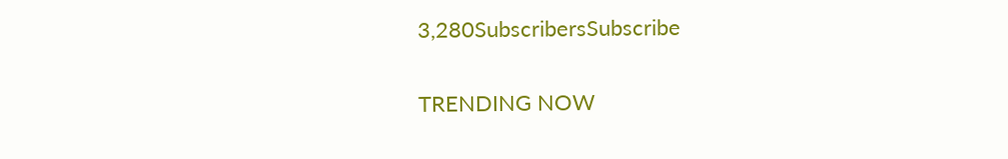3,280SubscribersSubscribe

TRENDING NOW